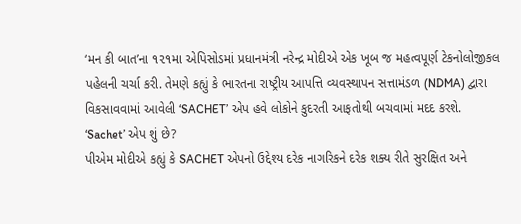‘મન કી બાત’ના ૧૨૧મા એપિસોડમાં પ્રધાનમંત્રી નરેન્દ્ર મોદીએ એક ખૂબ જ મહત્વપૂર્ણ ટેકનોલોજીકલ પહેલની ચર્ચા કરી. તેમણે કહ્યું કે ભારતના રાષ્ટ્રીય આપત્તિ વ્યવસ્થાપન સત્તામંડળ (NDMA) દ્વારા વિકસાવવામાં આવેલી ‘SACHET’ એપ હવે લોકોને કુદરતી આફતોથી બચવામાં મદદ કરશે.
‘Sachet’ એપ શું છે?
પીએમ મોદીએ કહ્યું કે SACHET એપનો ઉદ્દેશ્ય દરેક નાગરિકને દરેક શક્ય રીતે સુરક્ષિત અને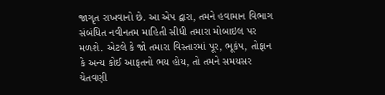જાગૃત રાખવાનો છે. આ એપ દ્વારા, તમને હવામાન વિભાગ સંબંધિત નવીનતમ માહિતી સીધી તમારા મોબાઇલ પર મળશે. એટલે કે જો તમારા વિસ્તારમાં પૂર, ભૂકંપ, તોફાન કે અન્ય કોઈ આફતનો ભય હોય, તો તમને સમયસર ચેતવણી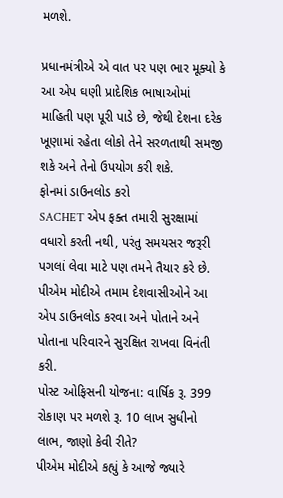મળશે.

પ્રધાનમંત્રીએ એ વાત પર પણ ભાર મૂક્યો કે આ એપ ઘણી પ્રાદેશિક ભાષાઓમાં માહિતી પણ પૂરી પાડે છે, જેથી દેશના દરેક ખૂણામાં રહેતા લોકો તેને સરળતાથી સમજી શકે અને તેનો ઉપયોગ કરી શકે.
ફોનમાં ડાઉનલોડ કરો
SACHET એપ ફક્ત તમારી સુરક્ષામાં વધારો કરતી નથી, પરંતુ સમયસર જરૂરી પગલાં લેવા માટે પણ તમને તૈયાર કરે છે.
પીએમ મોદીએ તમામ દેશવાસીઓને આ એપ ડાઉનલોડ કરવા અને પોતાને અને પોતાના પરિવારને સુરક્ષિત રાખવા વિનંતી કરી.
પોસ્ટ ઓફિસની યોજના: વાર્ષિક રૂ. 399 રોકાણ પર મળશે રૂ. 10 લાખ સુધીનો લાભ, જાણો કેવી રીતે?
પીએમ મોદીએ કહ્યું કે આજે જ્યારે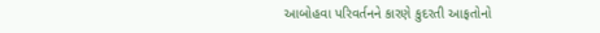આબોહવા પરિવર્તનને કારણે કુદરતી આફતોનો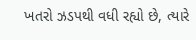ખતરો ઝડપથી વધી રહ્યો છે, ત્યારે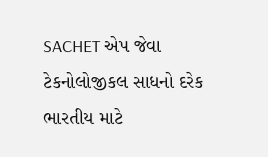SACHET એપ જેવા ટેકનોલોજીકલ સાધનો દરેક ભારતીય માટે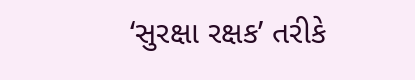‘સુરક્ષા રક્ષક’ તરીકે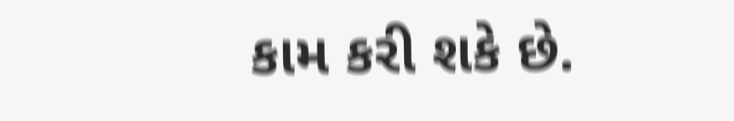કામ કરી શકે છે.